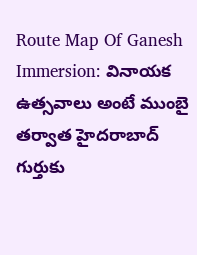Route Map Of Ganesh Immersion: వినాయక ఉత్సవాలు అంటే ముంబై తర్వాత హైదరాబాద్ గుర్తుకు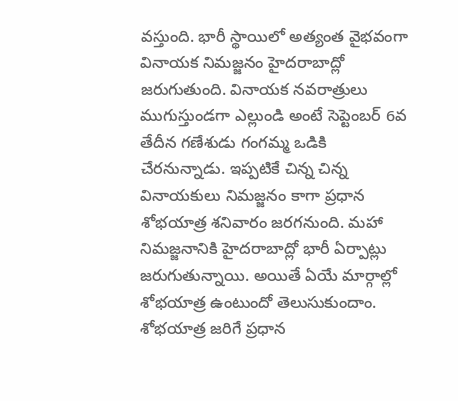వస్తుంది. భారీ స్థాయిలో అత్యంత వైభవంగా వినాయక నిమజ్జనం హైదరాబాద్లో జరుగుతుంది. వినాయక నవరాత్రులు ముగుస్తుండగా ఎల్లుండి అంటే సెప్టెంబర్ 6వ తేదీన గణేశుడు గంగమ్మ ఒడికి చేరనున్నాడు. ఇప్పటికే చిన్న చిన్న వినాయకులు నిమజ్జనం కాగా ప్రధాన శోభయాత్ర శనివారం జరగనుంది. మహా నిమజ్జనానికి హైదరాబాద్లో భారీ ఏర్పాట్లు జరుగుతున్నాయి. అయితే ఏయే మార్గాల్లో శోభయాత్ర ఉంటుందో తెలుసుకుందాం. శోభయాత్ర జరిగే ప్రధాన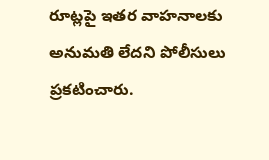రూట్లపై ఇతర వాహనాలకు అనుమతి లేదని పోలీసులు ప్రకటించారు.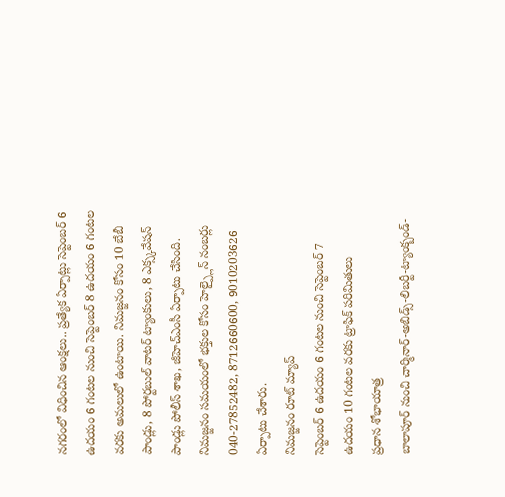నగరంలో విధించిన ఆంక్షలు.. ప్రత్యేక ఏర్పాట్లు సెప్టెంబర్ 6 ఉదయం 6 గంటల నుంచి సెప్టెంబర్ 8 ఉదయం 6 గంటల వరకు అమలులో ఉంటాయి. నిమజ్జనం కోసం 10 బేబీ పాండ్లు, 8 పోర్టబుల్ వాటర్ ట్యాంకులు, 8 ఎక్స్కవేషన్ పాండ్లు పోలీస్ శాఖ, జీహెచ్ఎంసీ ఏర్పాటు చేసింది. నిమజ్జనం సమయంలో భక్తుల కోసం హెల్ప్లైన్ నంబర్లు 040-27852482, 8712660600, 9010203626 ఏర్పాటు చేశారు.
నిమజ్జనం రూట్ మ్యాప్
సెప్టెంబర్ 6 ఉదయం 6 గంటల నుంచి సెప్టెంబర్ 7 ఉదయం 10 గంటల వరకు ట్రాఫిక్ పరిమితులు
ప్రధాన శోభాయాత్ర
బాలాపూర్ నుంచి చార్మినార్-అబిడ్స్-లిబర్టీ-ట్యాంక్బండ్-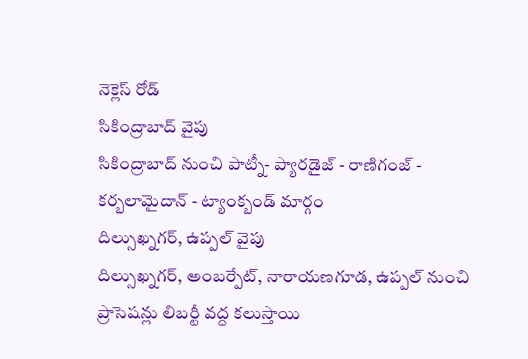నెక్లెస్ రోడ్
సికింద్రాబాద్ వైపు
సికింద్రాబాద్ నుంచి పాట్నీ- ప్యారడైజ్ - రాణిగంజ్ - కర్బలామైదాన్ - ట్యాంక్బండ్ మార్గం
దిల్సుఖ్నగర్, ఉప్పల్ వైపు
దిల్సుఖ్నగర్, అంబర్పేట్, నారాయణగూడ, ఉప్పల్ నుంచి ప్రాసెషన్లు లిబర్టీ వద్ద కలుస్తాయి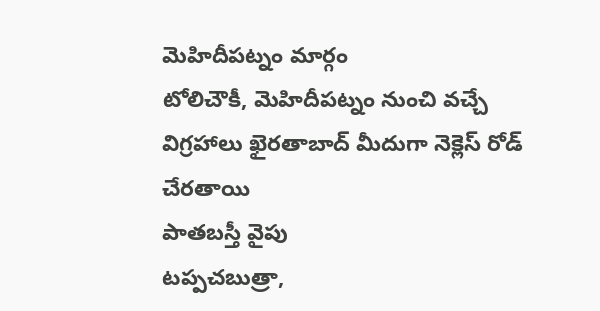మెహిదీపట్నం మార్గం
టోలిచౌకీ, మెహిదీపట్నం నుంచి వచ్చే విగ్రహాలు ఖైరతాబాద్ మీదుగా నెక్లెస్ రోడ్ చేరతాయి
పాతబస్తీ వైపు
టప్పచబుత్రా,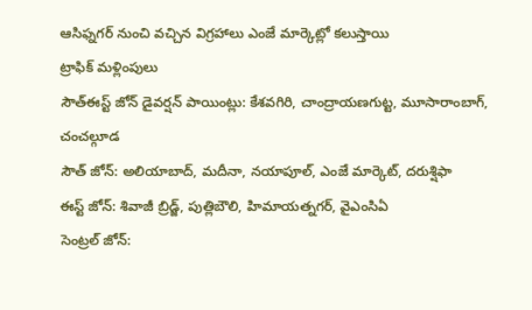ఆసిఫ్నగర్ నుంచి వచ్చిన విగ్రహాలు ఎంజే మార్కెట్లో కలుస్తాయి
ట్రాఫిక్ మళ్లింపులు
సౌత్ఈస్ట్ జోన్ డైవర్షన్ పాయింట్లు: కేశవగిరి, చాంద్రాయణగుట్ట, మూసారాంబాగ్, చంచల్గూడ
సౌత్ జోన్: అలియాబాద్, మదీనా, నయాపూల్, ఎంజే మార్కెట్, దరుశ్షిఫా
ఈస్ట్ జోన్: శివాజీ బ్రిడ్జ్, పుత్లిబౌలి, హిమాయత్నగర్, వైఎంసిఏ
సెంట్రల్ జోన్: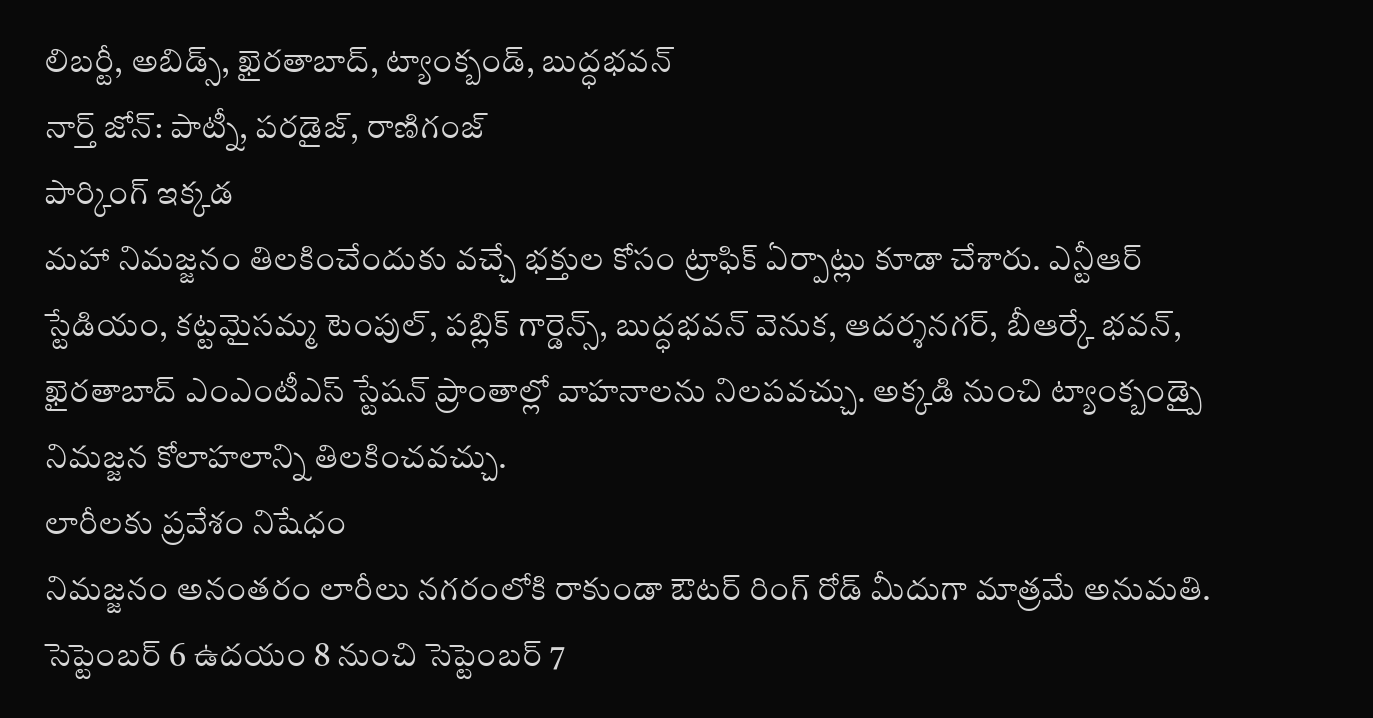లిబర్టీ, అబిడ్స్, ఖైరతాబాద్, ట్యాంక్బండ్, బుద్ధభవన్
నార్త్ జోన్: పాట్నీ, పరడైజ్, రాణిగంజ్
పార్కింగ్ ఇక్కడ
మహా నిమజ్జనం తిలకించేందుకు వచ్చే భక్తుల కోసం ట్రాఫిక్ ఏర్పాట్లు కూడా చేశారు. ఎన్టీఆర్ స్టేడియం, కట్టమైసమ్మ టెంపుల్, పబ్లిక్ గార్డెన్స్, బుద్ధభవన్ వెనుక, ఆదర్శనగర్, బీఆర్కే భవన్, ఖైరతాబాద్ ఎంఎంటీఎస్ స్టేషన్ ప్రాంతాల్లో వాహనాలను నిలపవచ్చు. అక్కడి నుంచి ట్యాంక్బండ్పై నిమజ్జన కోలాహలాన్ని తిలకించవచ్చు.
లారీలకు ప్రవేశం నిషేధం
నిమజ్జనం అనంతరం లారీలు నగరంలోకి రాకుండా ఔటర్ రింగ్ రోడ్ మీదుగా మాత్రమే అనుమతి. సెప్టెంబర్ 6 ఉదయం 8 నుంచి సెప్టెంబర్ 7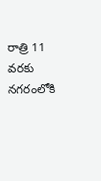రాత్రి 11 వరకు నగరంలోకి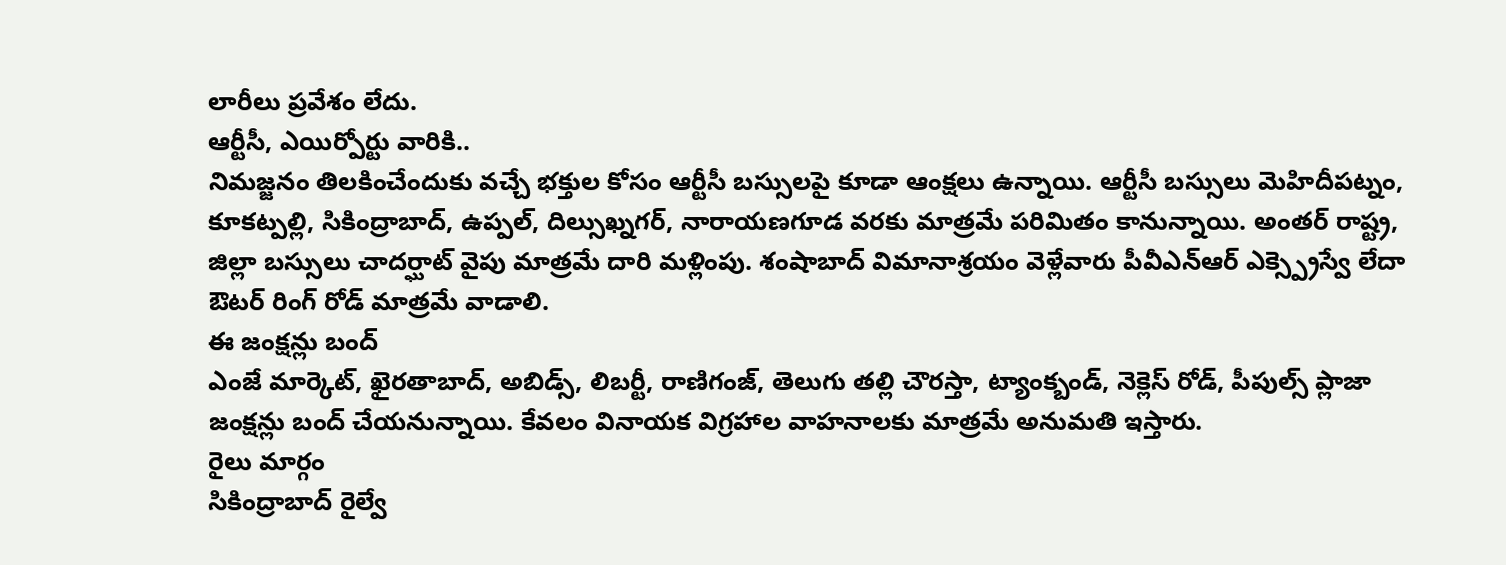లారీలు ప్రవేశం లేదు.
ఆర్టీసీ, ఎయిర్పోర్టు వారికి..
నిమజ్జనం తిలకించేందుకు వచ్చే భక్తుల కోసం ఆర్టీసీ బస్సులపై కూడా ఆంక్షలు ఉన్నాయి. ఆర్టీసీ బస్సులు మెహిదీపట్నం, కూకట్పల్లి, సికింద్రాబాద్, ఉప్పల్, దిల్సుఖ్నగర్, నారాయణగూడ వరకు మాత్రమే పరిమితం కానున్నాయి. అంతర్ రాష్ట్ర, జిల్లా బస్సులు చాదర్ఘాట్ వైపు మాత్రమే దారి మళ్లింపు. శంషాబాద్ విమానాశ్రయం వెళ్లేవారు పీవీఎన్ఆర్ ఎక్స్ప్రెస్వే లేదా ఔటర్ రింగ్ రోడ్ మాత్రమే వాడాలి.
ఈ జంక్షన్లు బంద్
ఎంజే మార్కెట్, ఖైరతాబాద్, అబిడ్స్, లిబర్టీ, రాణిగంజ్, తెలుగు తల్లి చౌరస్తా, ట్యాంక్బండ్, నెక్లెస్ రోడ్, పీపుల్స్ ప్లాజా జంక్షన్లు బంద్ చేయనున్నాయి. కేవలం వినాయక విగ్రహాల వాహనాలకు మాత్రమే అనుమతి ఇస్తారు.
రైలు మార్గం
సికింద్రాబాద్ రైల్వే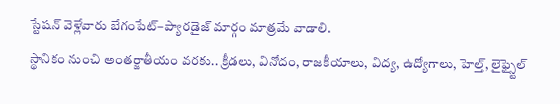స్టేషన్ వెళ్లేవారు బేగంపేట్–ప్యారడైజ్ మార్గం మాత్రమే వాడాలి.
స్థానికం నుంచి అంతర్జాతీయం వరకు.. క్రీడలు, వినోదం, రాజకీయాలు, విద్య, ఉద్యోగాలు, హెల్త్, లైఫ్స్టైల్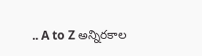.. A to Z అన్నిరకాల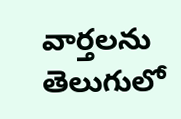వార్తలను తెలుగులో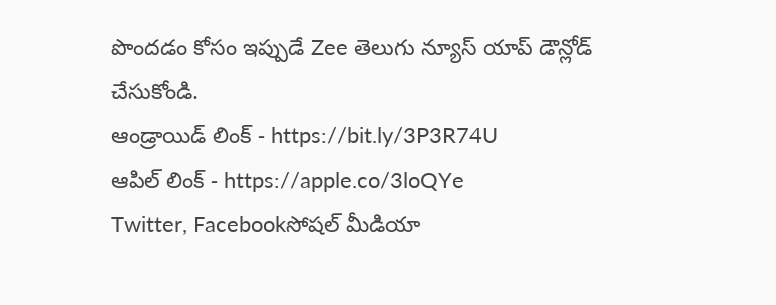పొందడం కోసం ఇప్పుడే Zee తెలుగు న్యూస్ యాప్ డౌన్లోడ్ చేసుకోండి.
ఆండ్రాయిడ్ లింక్ - https://bit.ly/3P3R74U
ఆపిల్ లింక్ - https://apple.co/3loQYe
Twitter, Facebookసోషల్ మీడియా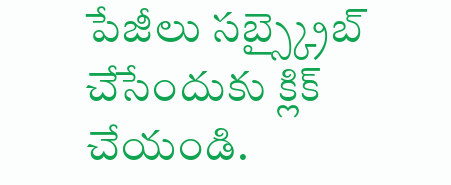పేజీలు సబ్స్క్రైబ్ చేసేందుకు క్లిక్ చేయండి.